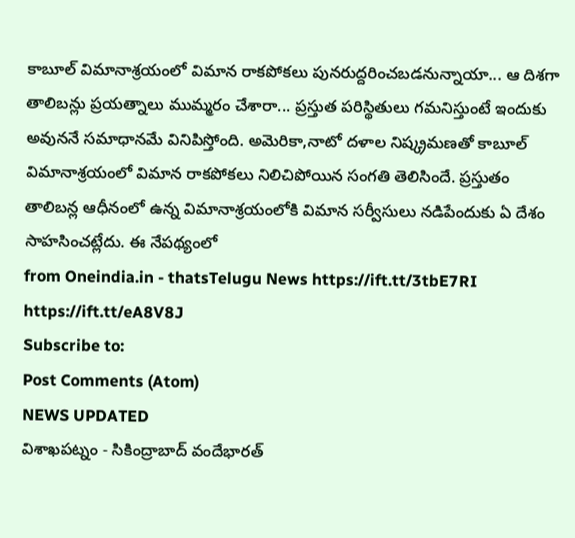కాబూల్ విమానాశ్రయంలో విమాన రాకపోకలు పునరుద్దరించబడనున్నాయా... ఆ దిశగా తాలిబన్లు ప్రయత్నాలు ముమ్మరం చేశారా... ప్రస్తుత పరిస్థితులు గమనిస్తుంటే ఇందుకు అవుననే సమాధానమే వినిపిస్తోంది. అమెరికా,నాటో దళాల నిష్క్రమణతో కాబూల్ విమానాశ్రయంలో విమాన రాకపోకలు నిలిచిపోయిన సంగతి తెలిసిందే. ప్రస్తుతం తాలిబన్ల ఆధీనంలో ఉన్న విమానాశ్రయంలోకి విమాన సర్వీసులు నడిపేందుకు ఏ దేశం సాహసించట్లేదు. ఈ నేపథ్యంలో
from Oneindia.in - thatsTelugu News https://ift.tt/3tbE7RI
https://ift.tt/eA8V8J
Subscribe to:
Post Comments (Atom)
NEWS UPDATED
విశాఖపట్నం - సికింద్రాబాద్ వందేభారత్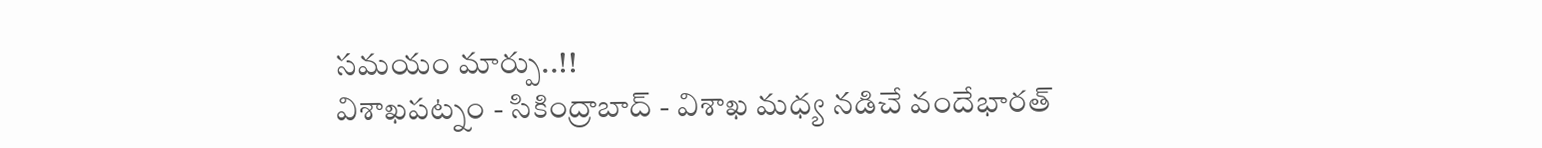సమయం మార్పు..!!
విశాఖపట్నం - సికింద్రాబాద్ - విశాఖ మధ్య నడిచే వందేభారత్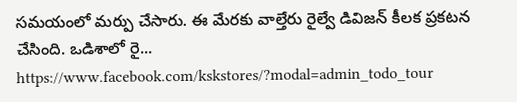సమయంలో మర్పు చేసారు. ఈ మేరకు వాల్తేరు రైల్వే డివిజన్ కీలక ప్రకటన చేసింది. ఒడిశాలో రై...
https://www.facebook.com/kskstores/?modal=admin_todo_tour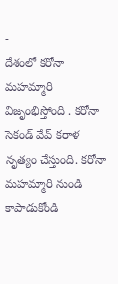-
దేశంలో కరోనా మహమ్మారి విజృంభిస్తోంది . కరోనా సెకండ్ వేవ్ కరాళ నృత్యం చేస్తుంది. కరోనా మహమ్మారి నుండి కాపాడుకోండి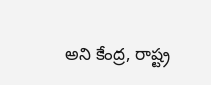అని కేంద్ర, రాష్ట్ర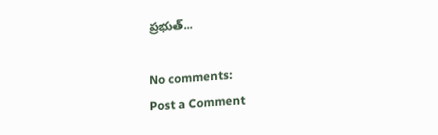ప్రభుత్...

No comments:
Post a Comment